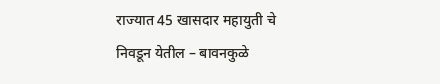राज्यात 45 खासदार महायुती चे निवडून येतील – बावनकुळे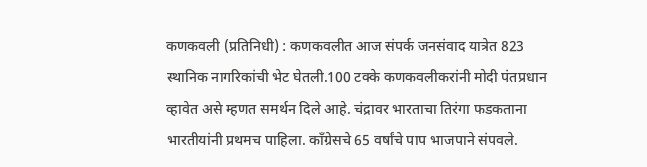कणकवली (प्रतिनिधी) : कणकवलीत आज संपर्क जनसंवाद यात्रेत 823 स्थानिक नागरिकांची भेट घेतली.100 टक्के कणकवलीकरांनी मोदी पंतप्रधान व्हावेत असे म्हणत समर्थन दिले आहे. चंद्रावर भारताचा तिरंगा फडकताना भारतीयांनी प्रथमच पाहिला. काँग्रेसचे 65 वर्षांचे पाप भाजपाने संपवले.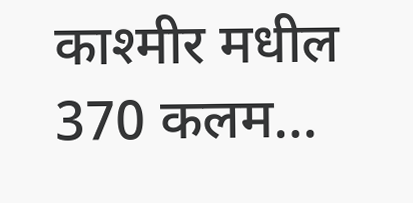काश्मीर मधील 370 कलम…